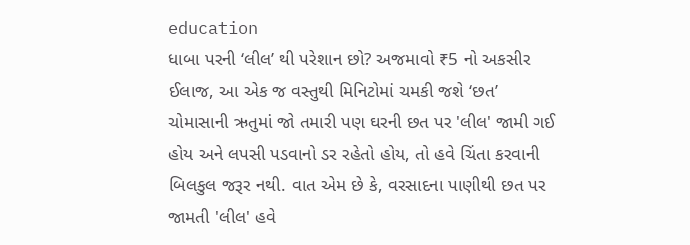education
ધાબા પરની ‘લીલ’ થી પરેશાન છો? અજમાવો ₹5 નો અકસીર ઈલાજ, આ એક જ વસ્તુથી મિનિટોમાં ચમકી જશે ‘છત’
ચોમાસાની ઋતુમાં જો તમારી પણ ઘરની છત પર 'લીલ' જામી ગઈ હોય અને લપસી પડવાનો ડર રહેતો હોય, તો હવે ચિંતા કરવાની બિલકુલ જરૂર નથી. વાત એમ છે કે, વરસાદના પાણીથી છત પર જામતી 'લીલ' હવે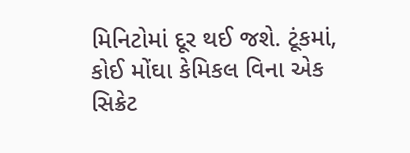મિનિટોમાં દૂર થઈ જશે. ટૂંકમાં, કોઈ મોંઘા કેમિકલ વિના એક સિક્રેટ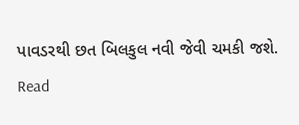પાવડરથી છત બિલકુલ નવી જેવી ચમકી જશે.
Read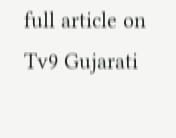full article on Tv9 Gujarati